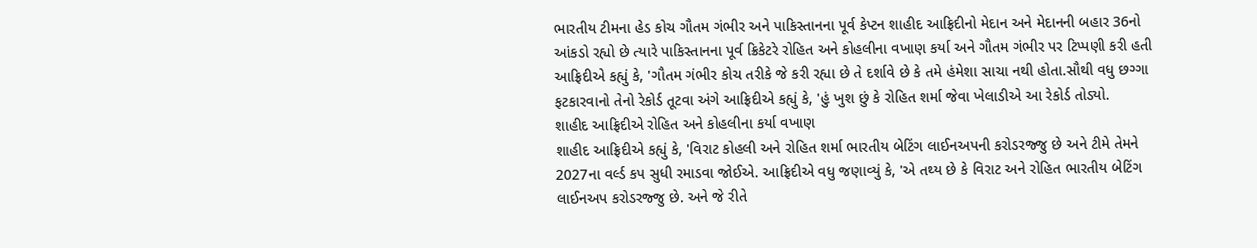ભારતીય ટીમના હેડ કોચ ગૌતમ ગંભીર અને પાકિસ્તાનના પૂર્વ કેપ્ટન શાહીદ આફ્રિદીનો મેદાન અને મેદાનની બહાર 36નો આંકડો રહ્યો છે ત્યારે પાકિસ્તાનના પૂર્વ ક્રિકેટરે રોહિત અને કોહલીના વખાણ કર્યા અને ગૌતમ ગંભીર પર ટિપ્પણી કરી હતી આફ્રિદીએ કહ્યું કે, 'ગૌતમ ગંભીર કોચ તરીકે જે કરી રહ્યા છે તે દર્શાવે છે કે તમે હંમેશા સાચા નથી હોતા.સૌથી વધુ છગ્ગા ફટકારવાનો તેનો રેકોર્ડ તૂટવા અંગે આફ્રિદીએ કહ્યું કે, 'હું ખુશ છું કે રોહિત શર્મા જેવા ખેલાડીએ આ રેકોર્ડ તોડ્યો.
શાહીદ આફ્રિદીએ રોહિત અને કોહલીના કર્યા વખાણ
શાહીદ આફ્રિદીએ કહ્યું કે, 'વિરાટ કોહલી અને રોહિત શર્મા ભારતીય બેટિંગ લાઈનઅપની કરોડરજ્જુ છે અને ટીમે તેમને 2027ના વર્લ્ડ કપ સુધી રમાડવા જોઈએ. આફ્રિદીએ વધુ જણાવ્યું કે, 'એ તથ્ય છે કે વિરાટ અને રોહિત ભારતીય બેટિંગ લાઈનઅપ કરોડરજ્જુ છે. અને જે રીતે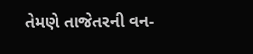તેમણે તાજેતરની વન-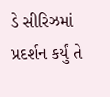ડે સીરિઝમાં પ્રદર્શન કર્યું તે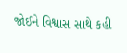જોઈને વિશ્વાસ સાથે કહી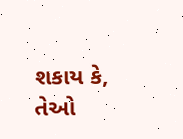શકાય કે, તેઓ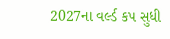2027ના વર્લ્ડ કપ સુધી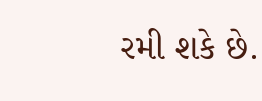રમી શકે છે.